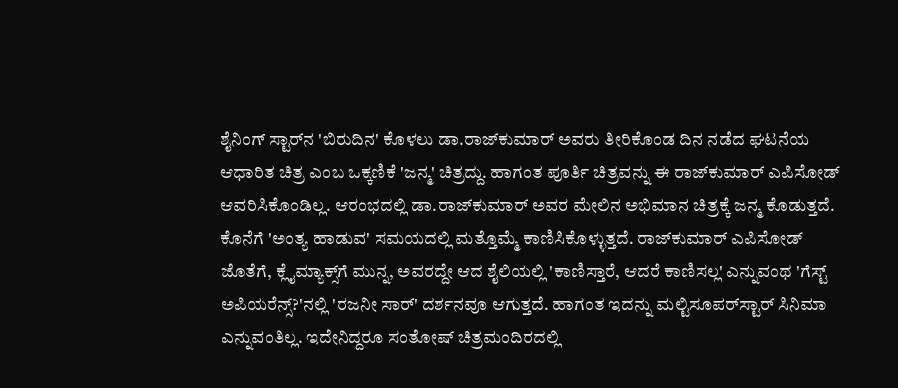ಶೈನಿಂಗ್ ಸ್ಟಾರ್‌ನ 'ಬಿರುದಿನ' ಕೊಳಲು ಡಾ.ರಾಜ್‌ಕುಮಾರ್ ಅವರು ತೀರಿಕೊಂಡ ದಿನ ನಡೆದ ಘಟನೆಯ ಆಧಾರಿತ ಚಿತ್ರ ಎಂಬ ಒಕ್ಕಣಿಕೆ 'ಜನ್ಮ' ಚಿತ್ರದ್ದು. ಹಾಗಂತ ಪೂರ್ತಿ ಚಿತ್ರವನ್ನು ಈ ರಾಜ್‌ಕುಮಾರ್ ಎಪಿಸೋಡ್ ಆವರಿಸಿಕೊಂಡಿಲ್ಲ. ಆರಂಭದಲ್ಲಿ ಡಾ.ರಾಜ್‌ಕುಮಾರ್ ಅವರ ಮೇಲಿನ ಅಭಿಮಾನ ಚಿತ್ರಕ್ಕೆ ಜನ್ಮ ಕೊಡುತ್ತದೆ. ಕೊನೆಗೆ 'ಅಂತ್ಯ ಹಾಡುವ' ಸಮಯದಲ್ಲಿ ಮತ್ತೊಮ್ಮೆ ಕಾಣಿಸಿಕೊಳ್ಳುತ್ತದೆ. ರಾಜ್‌ಕುಮಾರ್ ಎಪಿಸೋಡ್ ಜೊತೆಗೆ, ಕ್ಲೈಮ್ಯಾಕ್ಸ್‌ಗೆ ಮುನ್ನ, ಅವರದ್ದೇ ಆದ ಶೈಲಿಯಲ್ಲಿ 'ಕಾಣಿಸ್ತಾರೆ, ಆದರೆ ಕಾಣಿಸಲ್ಲ' ಎನ್ನುವಂಥ 'ಗೆಸ್ಟ್ ಅಪಿಯರೆನ್ಸ್?'ನಲ್ಲಿ 'ರಜನೀ ಸಾರ್‌' ದರ್ಶನವೂ ಆಗುತ್ತದೆ. ಹಾಗಂತ ಇದನ್ನು ಮಲ್ಟಿಸೂಪರ್‌ಸ್ಟಾರ್ ಸಿನಿಮಾ ಎನ್ನುವಂತಿಲ್ಲ. ಇದೇನಿದ್ದರೂ ಸಂತೋಷ್ ಚಿತ್ರಮಂದಿರದಲ್ಲಿ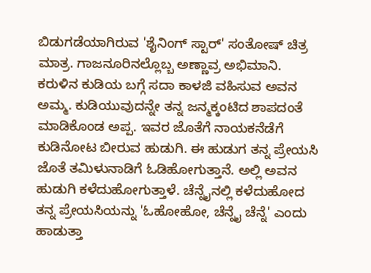ಬಿಡುಗಡೆಯಾಗಿರುವ 'ಶೈನಿಂಗ್ ಸ್ಟಾರ್‌' ಸಂತೋಷ್ ಚಿತ್ರ ಮಾತ್ರ. ಗಾಜನೂರಿನಲ್ಲೊಬ್ಬ ಅಣ್ಣಾವ್ರ ಅಭಿಮಾನಿ. ಕರುಳಿನ ಕುಡಿಯ ಬಗ್ಗೆ ಸದಾ ಕಾಳಜಿ ವಹಿಸುವ ಅವನ ಅಮ್ಮ. ಕುಡಿಯುವುದನ್ನೇ ತನ್ನ ಜನ್ಮಕ್ಕಂಟಿದ ಶಾಪದಂತೆ ಮಾಡಿಕೊಂಡ ಅಪ್ಪ. ಇವರ ಜೊತೆಗೆ ನಾಯಕನೆಡೆಗೆ ಕುಡಿನೋಟ ಬೀರುವ ಹುಡುಗಿ. ಈ ಹುಡುಗ ತನ್ನ ಪ್ರೇಯಸಿ ಜೊತೆ ತಮಿಳುನಾಡಿಗೆ ಓಡಿಹೋಗುತ್ತಾನೆ. ಅಲ್ಲಿ ಅವನ ಹುಡುಗಿ ಕಳೆದುಹೋಗುತ್ತಾಳೆ. ಚೆನ್ನೈನಲ್ಲಿ ಕಳೆದುಹೋದ ತನ್ನ ಪ್ರೇಯಸಿಯನ್ನು 'ಓಹೋಹೋ, ಚೆನ್ನೈ ಚೆನ್ನೆ' ಎಂದು ಹಾಡುತ್ತಾ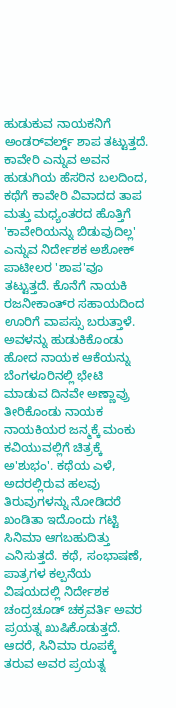ಹುಡುಕುವ ನಾಯಕನಿಗೆ ಅಂಡರ್‌ವರ್ಲ್ಡ್ ಶಾಪ ತಟ್ಟುತ್ತದೆ. ಕಾವೇರಿ ಎನ್ನುವ ಅವನ ಹುಡುಗಿಯ ಹೆಸರಿನ ಬಲದಿಂದ, ಕಥೆಗೆ ಕಾವೇರಿ ವಿವಾದದ ತಾಪ ಮತ್ತು ಮಧ್ಯಂತರದ ಹೊತ್ತಿಗೆ 'ಕಾವೇರಿಯನ್ನು ಬಿಡುವುದಿಲ್ಲ' ಎನ್ನುವ ನಿರ್ದೇಶಕ ಅಶೋಕ್ ಪಾಟೀಲರ 'ಶಾಪ'ವೂ ತಟ್ಟುತ್ತದೆ. ಕೊನೆಗೆ ನಾಯಕಿ ರಜನೀಕಾಂತ್‌ರ ಸಹಾಯದಿಂದ ಊರಿಗೆ ವಾಪಸ್ಸು ಬರುತ್ತಾಳೆ. ಅವಳನ್ನು ಹುಡುಕಿಕೊಂಡು ಹೋದ ನಾಯಕ ಆಕೆಯನ್ನು ಬೆಂಗಳೂರಿನಲ್ಲಿ ಭೇಟಿ ಮಾಡುವ ದಿನವೇ ಅಣ್ಣಾವ್ರು ತೀರಿಕೊಂಡು ನಾಯಕ ನಾಯಕಿಯರ ಜನ್ಮಕ್ಕೆ ಮಂಕು ಕವಿಯುವಲ್ಲಿಗೆ ಚಿತ್ರಕ್ಕೆ ಅ'ಶುಭಂ'. ಕಥೆಯ ಎಳೆ, ಅದರಲ್ಲಿರುವ ಹಲವು ತಿರುವುಗಳನ್ನು ನೋಡಿದರೆ ಖಂಡಿತಾ ಇದೊಂದು ಗಟ್ಟಿ ಸಿನಿಮಾ ಆಗಬಹುದಿತ್ತು ಎನಿಸುತ್ತದೆ. ಕಥೆ, ಸಂಭಾಷಣೆ, ಪಾತ್ರಗಳ ಕಲ್ಪನೆಯ ವಿಷಯದಲ್ಲಿ ನಿರ್ದೇಶಕ ಚಂದ್ರಚೂಡ್ ಚಕ್ರವರ್ತಿ ಅವರ ಪ್ರಯತ್ನ ಖುಷಿಕೊಡುತ್ತದೆ. ಆದರೆ, ಸಿನಿಮಾ ರೂಪಕ್ಕೆ ತರುವ ಅವರ ಪ್ರಯತ್ನ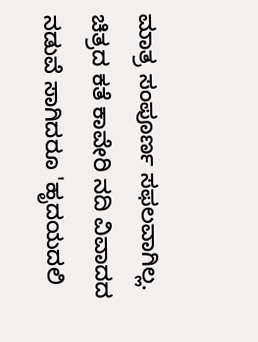ಮಾತ್ರ ಸಂಪೂರ್ಣ ಸಫಲವಾಗಿಲ್ಲ. ಚಿತ್ರದ ಕತೆ ಕಾವೇರಿ ನದಿ ವಿವಾದದ ನಡುವೆ ಸಾಗಿದರೂ 'ಹೃದಯದಲಿ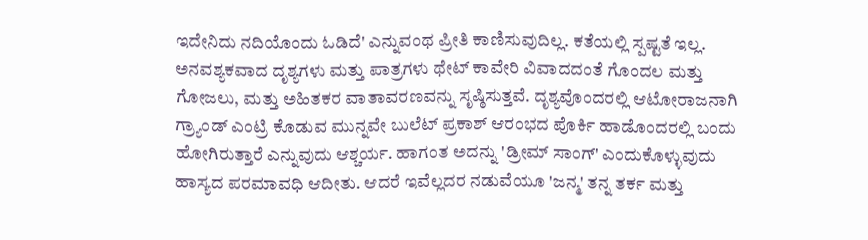ಇದೇನಿದು ನದಿಯೊಂದು ಓಡಿದೆ' ಎನ್ನುವಂಥ ಪ್ರೀತಿ ಕಾಣಿಸುವುದಿಲ್ಲ. ಕತೆಯಲ್ಲಿ ಸ್ಪಷ್ಟತೆ ಇಲ್ಲ. ಅನವಶ್ಯಕವಾದ ದೃಶ್ಯಗಳು ಮತ್ತು ಪಾತ್ರಗಳು ಥೇಟ್ ಕಾವೇರಿ ವಿವಾದದಂತೆ ಗೊಂದಲ ಮತ್ತು ಗೋಜಲು, ಮತ್ತು ಅಹಿತಕರ ವಾತಾವರಣವನ್ನು ಸೃಷ್ಠಿಸುತ್ತವೆ. ದೃಶ್ಯವೊಂದರಲ್ಲಿ ಆಟೋರಾಜನಾಗಿ ಗ್ರ್ಯಾಂಡ್ ಎಂಟ್ರಿ ಕೊಡುವ ಮುನ್ನವೇ ಬುಲೆಟ್ ಪ್ರಕಾಶ್ ಆರಂಭದ ಪೊರ್ಕಿ ಹಾಡೊಂದರಲ್ಲಿ ಬಂದು ಹೋಗಿರುತ್ತಾರೆ ಎನ್ನುವುದು ಆಶ್ಚರ್ಯ. ಹಾಗಂತ ಅದನ್ನು 'ಡ್ರೀಮ್ ಸಾಂಗ್‌' ಎಂದುಕೊಳ್ಳುವುದು ಹಾಸ್ಯದ ಪರಮಾವಧಿ ಆದೀತು. ಆದರೆ ಇವೆಲ್ಲದರ ನಡುವೆಯೂ 'ಜನ್ಮ' ತನ್ನ ತರ್ಕ ಮತ್ತು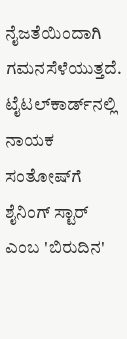ನೈಜತೆಯಿಂದಾಗಿ ಗಮನಸೆಳೆಯುತ್ತದೆ. ಟೈಟಲ್‌ಕಾರ್ಡ್‌ನಲ್ಲಿ ನಾಯಕ ಸಂತೋಷ್‌ಗೆ ಶೈನಿಂಗ್ ಸ್ಟಾರ್ ಎಂಬ 'ಬಿರುದಿನ'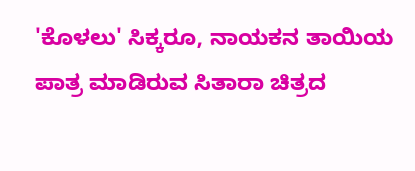'ಕೊಳಲು' ಸಿಕ್ಕರೂ, ನಾಯಕನ ತಾಯಿಯ ಪಾತ್ರ ಮಾಡಿರುವ ಸಿತಾರಾ ಚಿತ್ರದ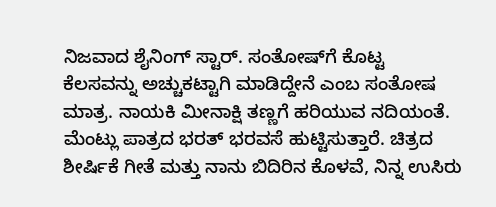ನಿಜವಾದ ಶೈನಿಂಗ್ ಸ್ಟಾರ್. ಸಂತೋಷ್‌ಗೆ ಕೊಟ್ಟ ಕೆಲಸವನ್ನು ಅಚ್ಚುಕಟ್ಟಾಗಿ ಮಾಡಿದ್ದೇನೆ ಎಂಬ ಸಂತೋಷ ಮಾತ್ರ. ನಾಯಕಿ ಮೀನಾಕ್ಷಿ ತಣ್ಣಗೆ ಹರಿಯುವ ನದಿಯಂತೆ. ಮೆಂಟ್ಲು ಪಾತ್ರದ ಭರತ್ ಭರವಸೆ ಹುಟ್ಟಿಸುತ್ತಾರೆ. ಚಿತ್ರದ ಶೀರ್ಷಿಕೆ ಗೀತೆ ಮತ್ತು ನಾನು ಬಿದಿರಿನ ಕೊಳವೆ, ನಿನ್ನ ಉಸಿರು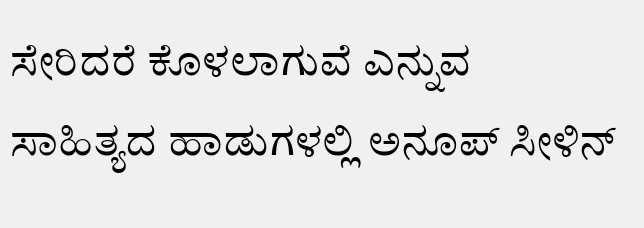ಸೇರಿದರೆ ಕೊಳಲಾಗುವೆ ಎನ್ನುವ ಸಾಹಿತ್ಯದ ಹಾಡುಗಳಲ್ಲಿ ಅನೂಪ್ ಸೀಳಿನ್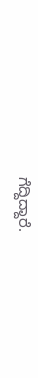ಗೆದ್ದಿದ್ದಾರೆ.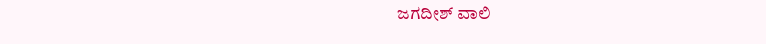ಜಗದೀಶ್ ವಾಲಿ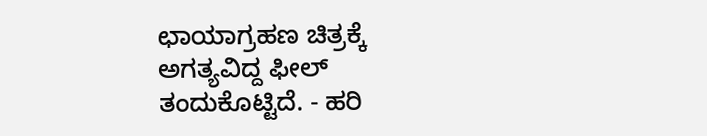ಛಾಯಾಗ್ರಹಣ ಚಿತ್ರಕ್ಕೆ ಅಗತ್ಯವಿದ್ದ ಫೀಲ್ ತಂದುಕೊಟ್ಟಿದೆ. - ಹರಿ